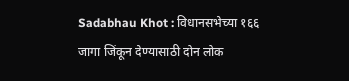Sadabhau Khot : विधानसभेच्या १६६ जागा जिंकून देण्यासाठी दोन लोक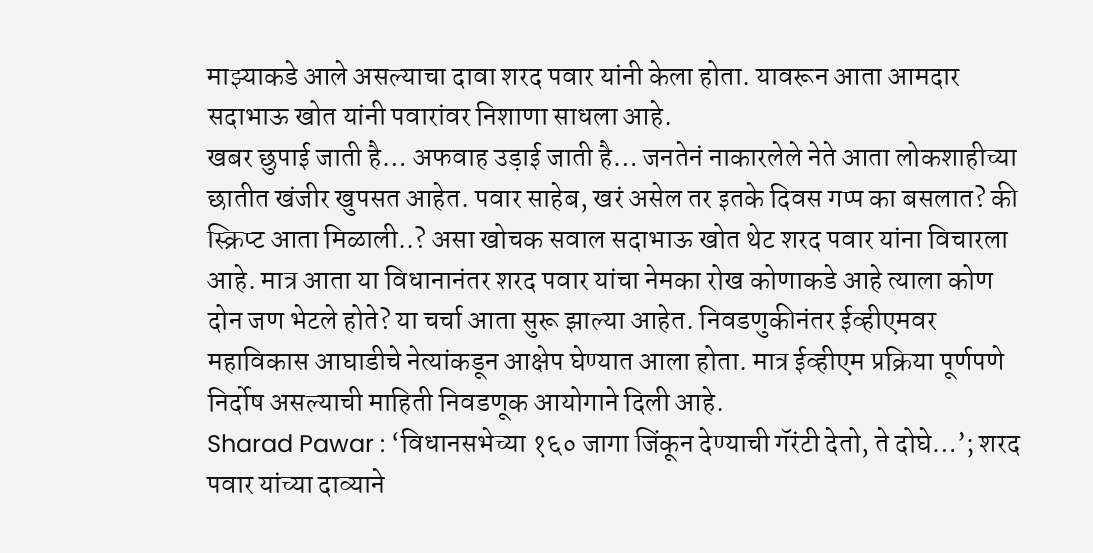माझ्याकडे आले असल्याचा दावा शरद पवार यांनी केला होता. यावरून आता आमदार सदाभाऊ खोत यांनी पवारांवर निशाणा साधला आहे.
खबर छुपाई जाती है… अफवाह उड़ाई जाती है… जनतेनं नाकारलेले नेते आता लोकशाहीच्या छातीत खंजीर खुपसत आहेत. पवार साहेब, खरं असेल तर इतके दिवस गप्प का बसलात? की स्क्रिप्ट आता मिळाली..? असा खोचक सवाल सदाभाऊ खोत थेट शरद पवार यांना विचारला आहे. मात्र आता या विधानानंतर शरद पवार यांचा नेमका रोख कोणाकडे आहे त्याला कोण दोन जण भेटले होते? या चर्चा आता सुरू झाल्या आहेत. निवडणुकीनंतर ईव्हीएमवर महाविकास आघाडीचे नेत्यांकडून आक्षेप घेण्यात आला होता. मात्र ईव्हीएम प्रक्रिया पूर्णपणे निर्दोष असल्याची माहिती निवडणूक आयोगाने दिली आहे.
Sharad Pawar : ‘विधानसभेच्या १६० जागा जिंकून देण्याची गॅरंटी देतो, ते दोघे…’; शरद पवार यांच्या दाव्याने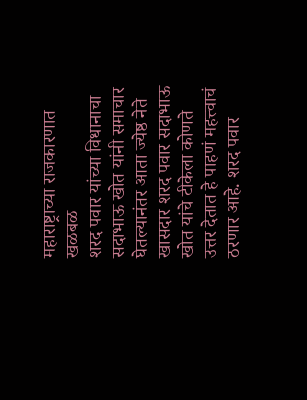महाराष्ट्राच्या राजकारणात खळबळ
शरद पवार यांच्या विधानाचा सदाभाऊ खोत यांनी समाचार घेतल्यानंतर आता ज्येष्ठ नेते खासदार शरद पवार सदाभाऊ खोत यांचे टीकेला कोणते उत्तर देतात हे पाहणं महत्त्वाचं ठरणार आहे. शरद पवार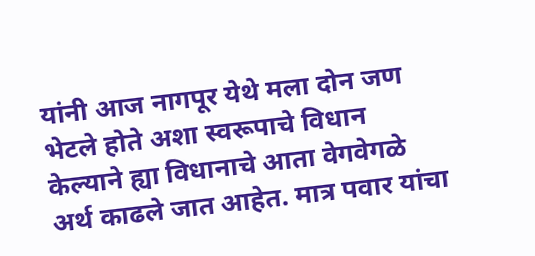यांनी आज नागपूर येथे मला दोन जण भेटले होते अशा स्वरूपाचे विधान केल्याने ह्या विधानाचे आता वेगवेगळे अर्थ काढले जात आहेत. मात्र पवार यांचा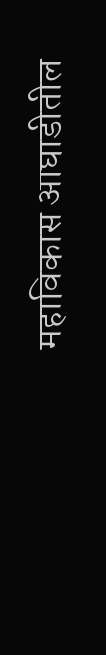महाविकास आघाडीतील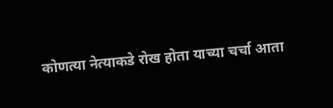कोणत्या नेत्याकडे रोख होता याच्या चर्चा आता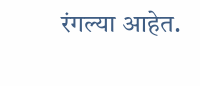रंगल्या आहेत.